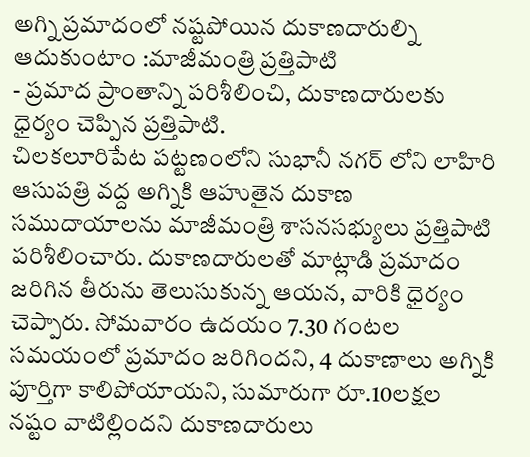అగ్ని ప్రమాదంలో నష్టపోయిన దుకాణదారుల్ని ఆదుకుంటాం :మాజీమంత్రి ప్రత్తిపాటి
- ప్రమాద ప్రాంతాన్ని పరిశీలించి, దుకాణదారులకు ధైర్యం చెప్పిన ప్రత్తిపాటి.
చిలకలూరిపేట పట్టణంలోని సుభానీ నగర్ లోని లాహిరి ఆసుపత్రి వద్ద అగ్నికి ఆహుతైన దుకాణ సముదాయాలను మాజీమంత్రి శాసనసభ్యులు ప్రత్తిపాటి పరిశీలించారు. దుకాణదారులతో మాట్లాడి ప్రమాదం జరిగిన తీరును తెలుసుకున్న ఆయన, వారికి ధైర్యం చెప్పారు. సోమవారం ఉదయం 7.30 గంటల సమయంలో ప్రమాదం జరిగిందని, 4 దుకాణాలు అగ్నికి పూర్తిగా కాలిపోయాయని, సుమారుగా రూ.10లక్షల నష్టం వాటిల్లిందని దుకాణదారులు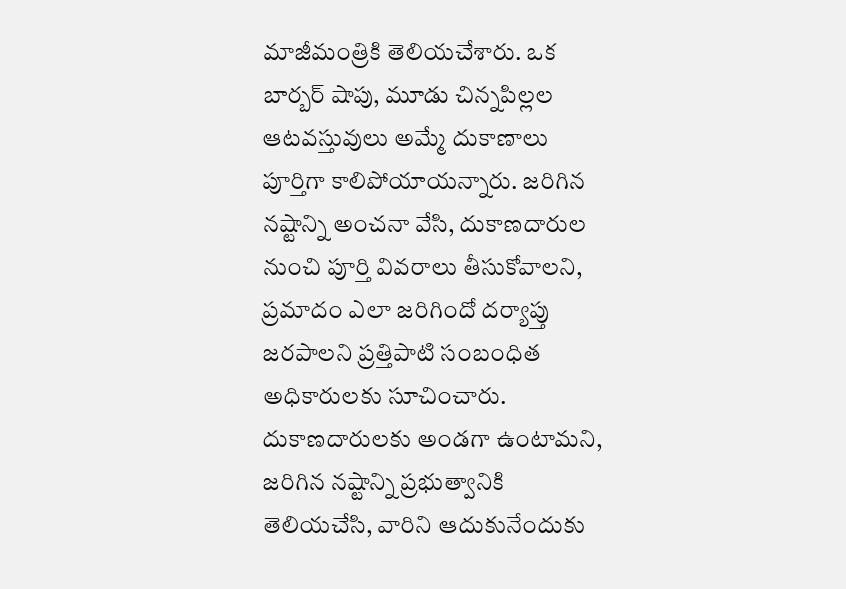మాజీమంత్రికి తెలియచేశారు. ఒక బార్బర్ షాపు, మూడు చిన్నపిల్లల ఆటవస్తువులు అమ్మే దుకాణాలు పూర్తిగా కాలిపోయాయన్నారు. జరిగిన నష్టాన్ని అంచనా వేసి, దుకాణదారుల నుంచి పూర్తి వివరాలు తీసుకోవాలని, ప్రమాదం ఎలా జరిగిందో దర్యాప్తు జరపాలని ప్రత్తిపాటి సంబంధిత అధికారులకు సూచించారు. దుకాణదారులకు అండగా ఉంటామని, జరిగిన నష్టాన్ని ప్రభుత్వానికి తెలియచేసి, వారిని ఆదుకునేందుకు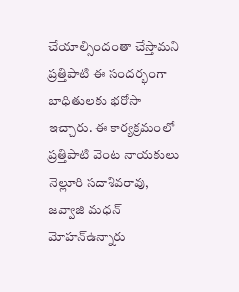చేయాల్సిందంతా చేస్తామని ప్రత్తిపాటి ఈ సందర్భంగా బాధితులకు భరోసా ఇచ్చారు. ఈ కార్యక్రమంలో ప్రత్తిపాటి వెంట నాయకులు నెల్లూరి సదాశివరావు, జవ్వాజి మధన్ మోహన్ఉన్నారు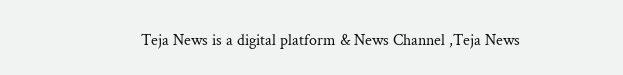Teja News is a digital platform & News Channel ,Teja News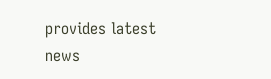provides latest news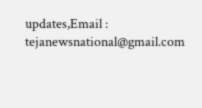updates,Email : tejanewsnational@gmail.com